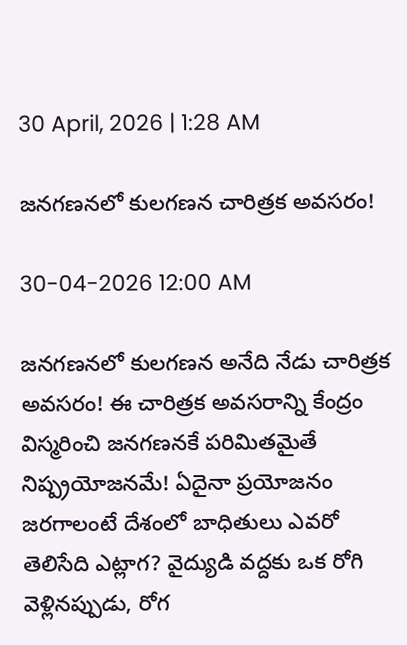30 April, 2026 | 1:28 AM

జనగణనలో కులగణన చారిత్రక అవసరం!

30-04-2026 12:00 AM

జనగణనలో కులగణన అనేది నేడు చారిత్రక అవసరం! ఈ చారిత్రక అవసరాన్ని కేంద్రం విస్మరించి జనగణనకే పరిమితమైతే నిష్ప్రయోజనమే! ఏదైనా ప్రయోజనం జరగాలంటే దేశంలో బాధితులు ఎవరో తెలిసేది ఎట్లాగ? వైద్యుడి వద్దకు ఒక రోగి వెళ్లినప్పుడు, రోగ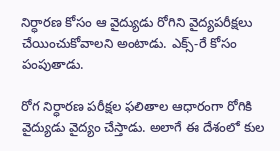నిర్ధారణ కోసం ఆ వైద్యుడు రోగిని వైద్యపరీక్షలు చేయించుకోవాలని అంటాడు. ఎక్స్-రే కోసం పంపుతాడు.

రోగ నిర్ధారణ పరీక్షల ఫలితాల ఆధారంగా రోగికి వైద్యుడు వైద్యం చేస్తాడు. అలాగే ఈ దేశంలో కుల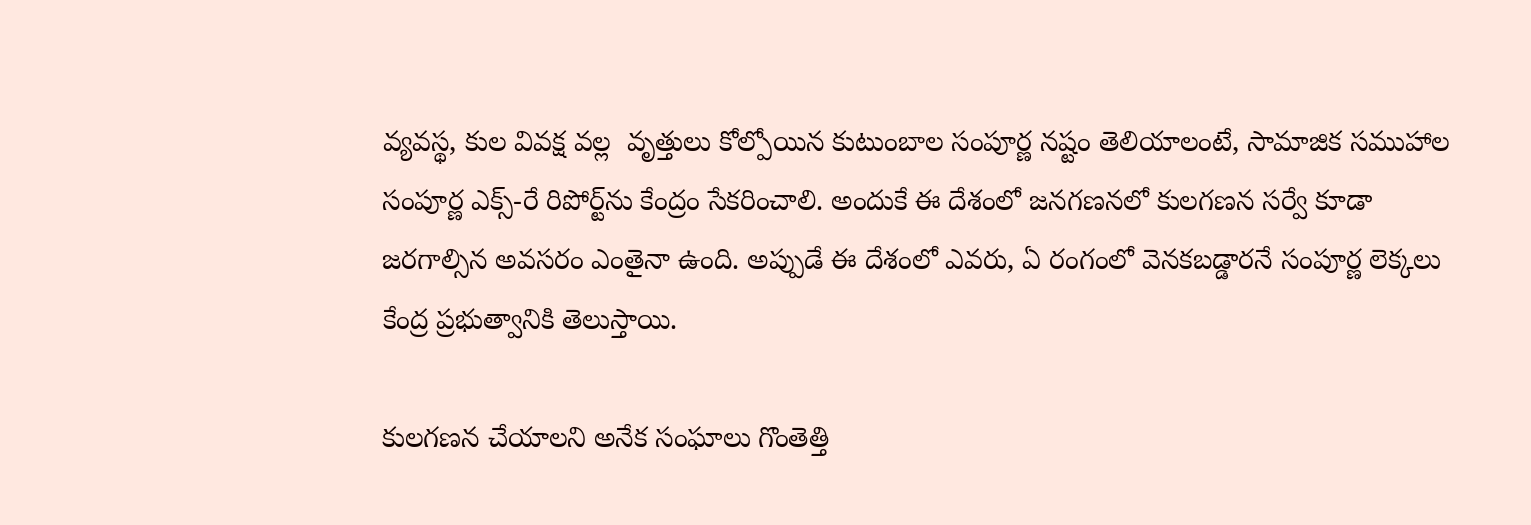వ్యవస్థ, కుల వివక్ష వల్ల  వృత్తులు కోల్పోయిన కుటుంబాల సంపూర్ణ నష్టం తెలియాలంటే, సామాజిక సముహాల సంపూర్ణ ఎక్స్-రే రిపోర్ట్‌ను కేంద్రం సేకరించాలి. అందుకే ఈ దేశంలో జనగణనలో కులగణన సర్వే కూడా జరగాల్సిన అవసరం ఎంతైనా ఉంది. అప్పుడే ఈ దేశంలో ఎవరు, ఏ రంగంలో వెనకబడ్డారనే సంపూర్ణ లెక్కలు కేంద్ర ప్రభుత్వానికి తెలుస్తాయి.

కులగణన చేయాలని అనేక సంఘాలు గొంతెత్తి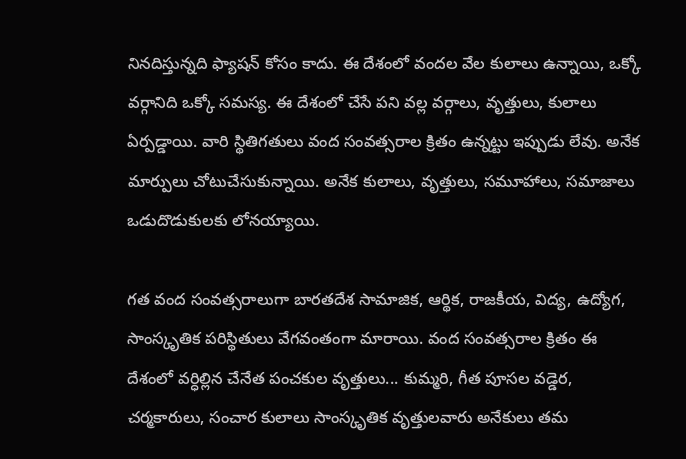నినదిస్తున్నది ఫ్యాషన్ కోసం కాదు. ఈ దేశంలో వందల వేల కులాలు ఉన్నాయి, ఒక్కో వర్గానిది ఒక్కో సమస్య. ఈ దేశంలో చేసే పని వల్ల వర్గాలు, వృత్తులు, కులాలు ఏర్పడ్డాయి. వారి స్థితిగతులు వంద సంవత్సరాల క్రితం ఉన్నట్టు ఇప్పుడు లేవు. అనేక మార్పులు చోటుచేసుకున్నాయి. అనేక కులాలు, వృత్తులు, సమూహాలు, సమాజాలు ఒడుదొడుకులకు లోనయ్యాయి.

గత వంద సంవత్సరాలుగా బారతదేశ సామాజిక, ఆర్థిక, రాజకీయ, విద్య, ఉద్యోగ, సాంస్కృతిక పరిస్థితులు వేగవంతంగా మారాయి. వంద సంవత్సరాల క్రితం ఈ దేశంలో వర్ధిల్లిన చేనేత పంచకుల వృత్తులు... కుమ్మరి, గీత పూసల వడ్డెర, చర్మకారులు, సంచార కులాలు సాంస్కృతిక వృత్తులవారు అనేకులు తమ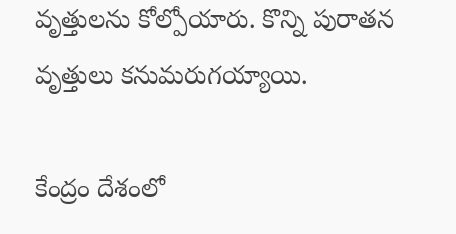వృత్తులను కోల్పోయారు. కొన్ని పురాతన వృత్తులు కనుమరుగయ్యాయి.

కేంద్రం దేశంలో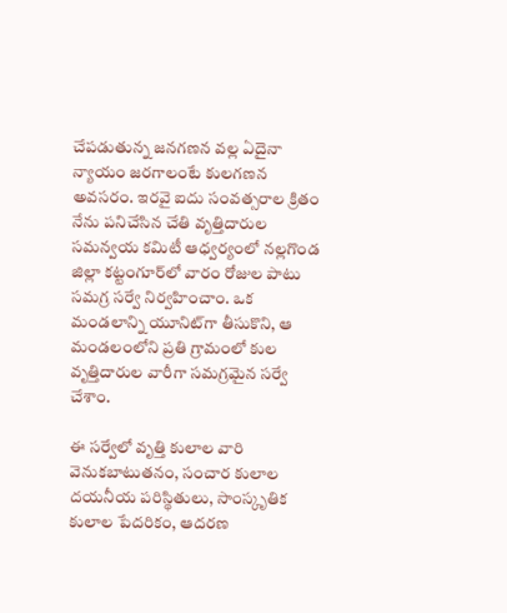చేపడుతున్న జనగణన వల్ల ఏదైనా న్యాయం జరగాలంటే కులగణన అవసరం. ఇరవై ఐదు సంవత్సరాల క్రితం నేను పనిచేసిన చేతి వృత్తిదారుల సమన్వయ కమిటీ ఆధ్వర్యంలో నల్లగొండ జిల్లా కట్టంగూర్‌లో వారం రోజుల పాటు సమగ్ర సర్వే నిర్వహించాం. ఒక మండలాన్ని యూనిట్‌గా తీసుకొని, ఆ మండలంలోని ప్రతి గ్రామంలో కుల వృత్తిదారుల వారీగా సమగ్రమైన సర్వే చేశాం.

ఈ సర్వేలో వృత్తి కులాల వారి వెనుకబాటుతనం, సంచార కులాల దయనీయ పరిస్థితులు, సాంస్కృతిక కులాల పేదరికం, ఆదరణ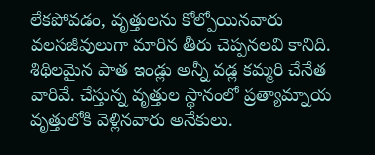లేకపోవడం, వృత్తులను కోల్పోయినవారు వలసజీవులుగా మారిన తీరు చెప్పనలవి కానిది. శిథిలమైన పాత ఇండ్లు అన్నీ వడ్ల కమ్మరి చేనేత వారివే. చేస్తున్న వృత్తుల స్థానంలో ప్రత్యామ్నాయ వృత్తులోకి వెళ్లినవారు అనేకులు.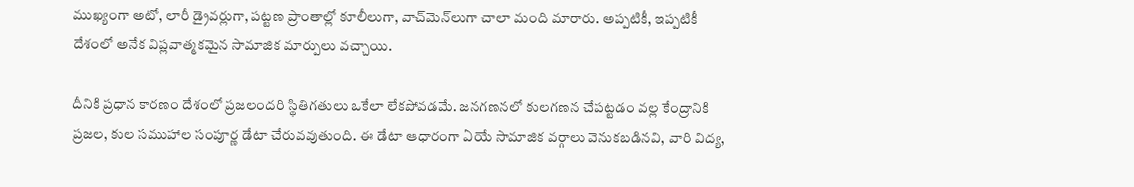ముఖ్యంగా అటో, లారీ డ్రైవర్లుగా, పట్టణ ప్రాంతాల్లో కూలీలుగా, వాచ్‌మెన్‌లుగా చాలా మంది మారారు. అప్పటికీ, ఇప్పటికీ దేశంలో అనేక విప్లవాత్మకమైన సామాజిక మార్పులు వచ్చాయి.

దీనికి ప్రధాన కారణం దేశంలో ప్రజలందరి స్థితిగతులు ఒకేలా లేకపోవడమే. జనగణనలో కులగణన చేపట్టడం వల్ల కేంద్రానికి ప్రజల, కుల సముహాల సంపూర్ణ డేటా చేరువవుతుంది. ఈ డేటా ఆధారంగా ఏయే సామాజిక వర్గాలు వెనుకబడినవి, వారి విద్య,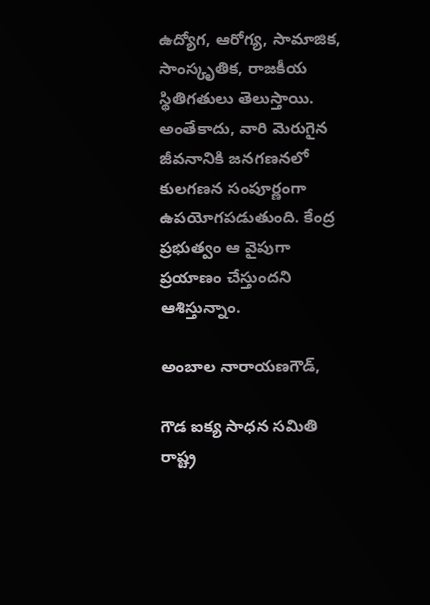ఉద్యోగ, ఆరోగ్య, సామాజిక, సాంస్కృతిక, రాజకీయ స్థితిగతులు తెలుస్తాయి. అంతేకాదు, వారి మెరుగైన జీవనానికి జనగణనలో కులగణన సంపూర్ణంగా ఉపయోగపడుతుంది. కేంద్ర ప్రభుత్వం ఆ వైపుగా ప్రయాణం చేస్తుందని ఆశిస్తున్నాం.

అంబాల నారాయణగౌడ్,

గౌడ ఐక్య సాధన సమితి రాష్ట్ర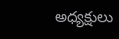అధ్యక్షులు